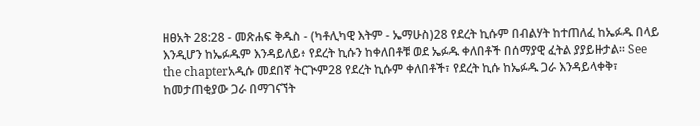ዘፀአት 28:28 - መጽሐፍ ቅዱስ - (ካቶሊካዊ እትም - ኤማሁስ)28 የደረት ኪሱም በብልሃት ከተጠለፈ ከኤፉዱ በላይ እንዲሆን ከኤፉዱም እንዳይለይ፥ የደረት ኪሱን ከቀለበቶቹ ወደ ኤፉዱ ቀለበቶች በሰማያዊ ፈትል ያያይዙታል። See the chapterአዲሱ መደበኛ ትርጒም28 የደረት ኪሱም ቀለበቶች፣ የደረት ኪሱ ከኤፉዱ ጋራ እንዳይላቀቅ፣ ከመታጠቂያው ጋራ በማገናኘት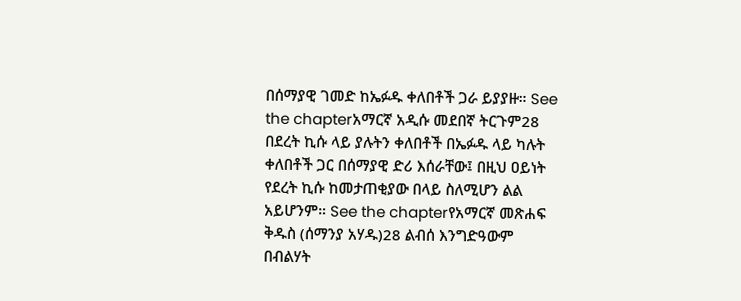በሰማያዊ ገመድ ከኤፉዱ ቀለበቶች ጋራ ይያያዙ። See the chapterአማርኛ አዲሱ መደበኛ ትርጉም28 በደረት ኪሱ ላይ ያሉትን ቀለበቶች በኤፉዱ ላይ ካሉት ቀለበቶች ጋር በሰማያዊ ድሪ እሰራቸው፤ በዚህ ዐይነት የደረት ኪሱ ከመታጠቂያው በላይ ስለሚሆን ልል አይሆንም። See the chapterየአማርኛ መጽሐፍ ቅዱስ (ሰማንያ አሃዱ)28 ልብሰ እንግድዓውም በብልሃት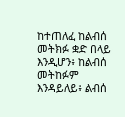ከተጠለፈ ከልብሰ መትክፉ ቋድ በላይ እንዲሆን፥ ከልብሰ መትከፉም እንዳይለይ፥ ልብሰ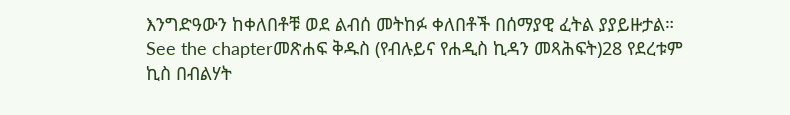እንግድዓውን ከቀለበቶቹ ወደ ልብሰ መትከፉ ቀለበቶች በሰማያዊ ፈትል ያያይዙታል። See the chapterመጽሐፍ ቅዱስ (የብሉይና የሐዲስ ኪዳን መጻሕፍት)28 የደረቱም ኪስ በብልሃት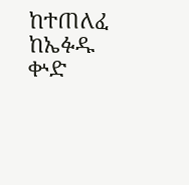ከተጠለፈ ከኤፉዱ ቍድ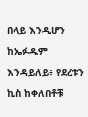በላይ እንዲሆን ከኤፉዱም እንዳይለይ፥ የደረቱን ኪስ ከቀለበቶቹ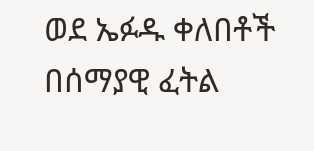ወደ ኤፉዱ ቀለበቶች በሰማያዊ ፈትል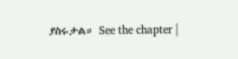ያስሩታል። See the chapter |